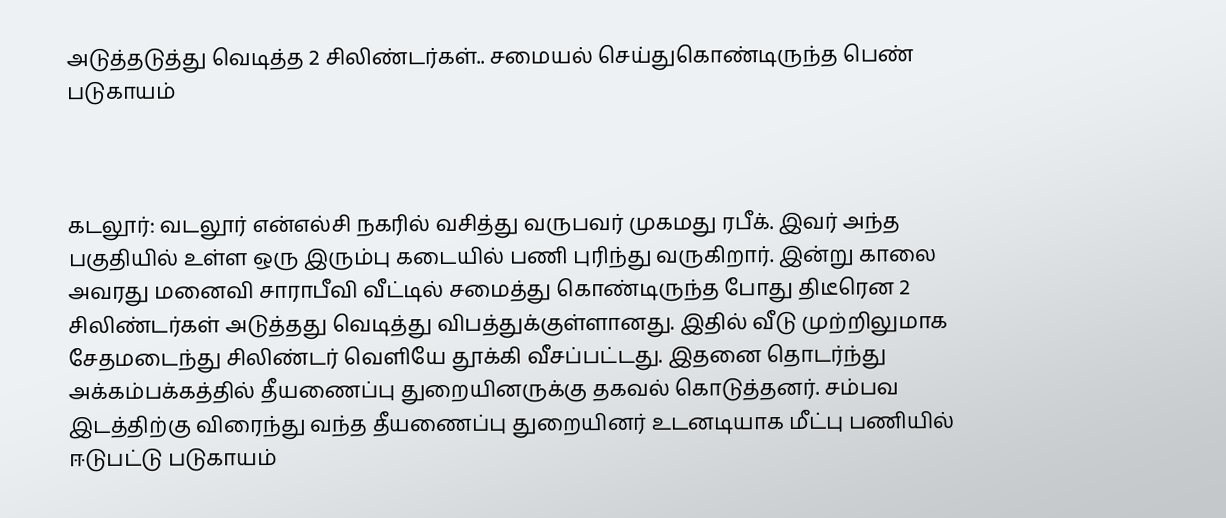அடுத்தடுத்து வெடித்த 2 சிலிண்டர்கள்.. சமையல் செய்துகொண்டிருந்த பெண் படுகாயம்



கடலூர்: வடலூர் என்எல்சி நகரில் வசித்து வருபவர் முகமது ரபீக். இவர் அந்த பகுதியில் உள்ள ஒரு இரும்பு கடையில் பணி புரிந்து வருகிறார். இன்று காலை அவரது மனைவி சாராபீவி வீட்டில் சமைத்து கொண்டிருந்த போது திடீரென 2 சிலிண்டர்கள் அடுத்தது வெடித்து விபத்துக்குள்ளானது. இதில் வீடு முற்றிலுமாக சேதமடைந்து சிலிண்டர் வெளியே தூக்கி வீசப்பட்டது. இதனை தொடர்ந்து அக்கம்பக்கத்தில் தீயணைப்பு துறையினருக்கு தகவல் கொடுத்தனர். சம்பவ இடத்திற்கு விரைந்து வந்த தீயணைப்பு துறையினர் உடனடியாக மீட்பு பணியில் ஈடுபட்டு படுகாயம்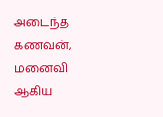அடைந்த கணவன், மனைவி ஆகிய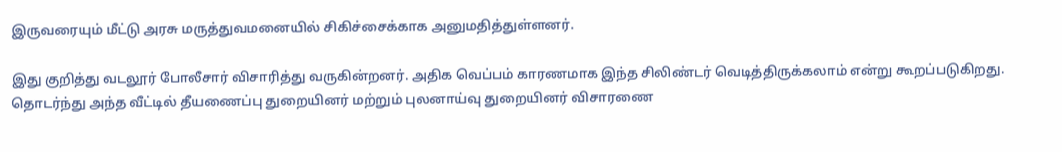இருவரையும் மீட்டு அரசு மருத்துவமனையில் சிகிச்சைக்காக அனுமதித்துள்ளனர்.

இது குறித்து வடலூர் போலீசார் விசாரித்து வருகின்றனர். அதிக வெப்பம் காரணமாக இந்த சிலிண்டர் வெடித்திருக்கலாம் என்று கூறப்படுகிறது. தொடர்ந்து அந்த வீட்டில் தீயணைப்பு துறையினர் மற்றும் புலனாய்வு துறையினர் விசாரணை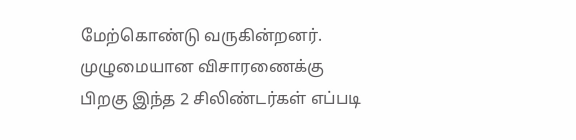மேற்கொண்டு வருகின்றனர். முழுமையான விசாரணைக்கு பிறகு இந்த 2 சிலிண்டர்கள் எப்படி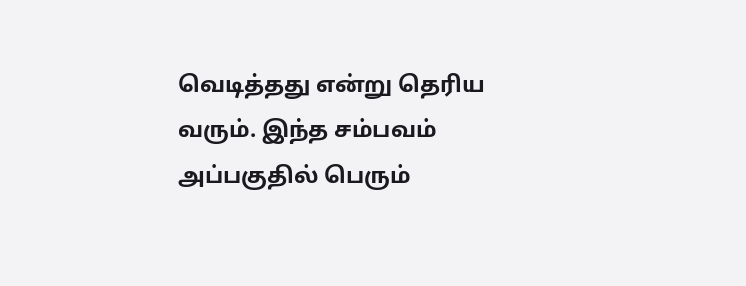வெடித்தது என்று தெரிய வரும். இந்த சம்பவம் அப்பகுதில் பெரும்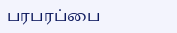பரபரப்பை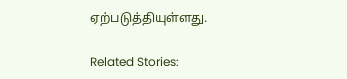ஏற்படுத்தியுள்ளது.

Related Stories: